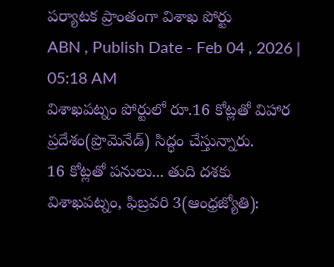పర్యాటక ప్రాంతంగా విశాఖ పోర్టు
ABN , Publish Date - Feb 04 , 2026 | 05:18 AM
విశాఖపట్నం పోర్టులో రూ.16 కోట్లతో విహార ప్రదేశం(ప్రొమెనేడ్) సిద్ధం చేస్తున్నారు.
16 కోట్లతో పనులు... తుది దశకు
విశాఖపట్నం, ఫిబ్రవరి 3(ఆంధ్రజ్యోతి):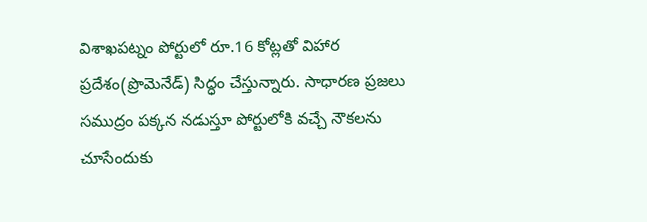విశాఖపట్నం పోర్టులో రూ.16 కోట్లతో విహార ప్రదేశం(ప్రొమెనేడ్) సిద్ధం చేస్తున్నారు. సాధారణ ప్రజలు సముద్రం పక్కన నడుస్తూ పోర్టులోకి వచ్చే నౌకలను చూసేందుకు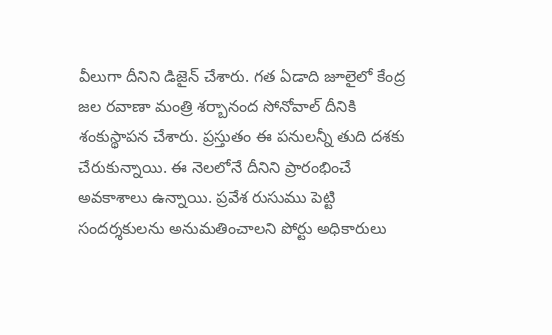వీలుగా దీనిని డిజైన్ చేశారు. గత ఏడాది జూలైలో కేంద్ర జల రవాణా మంత్రి శర్బానంద సోనోవాల్ దీనికి శంకుస్థాపన చేశారు. ప్రస్తుతం ఈ పనులన్నీ తుది దశకు చేరుకున్నాయి. ఈ నెలలోనే దీనిని ప్రారంభించే అవకాశాలు ఉన్నాయి. ప్రవేశ రుసుము పెట్టి సందర్శకులను అనుమతించాలని పోర్టు అధికారులు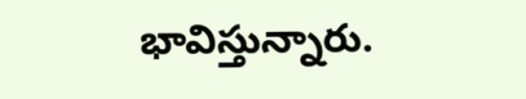భావిస్తున్నారు.